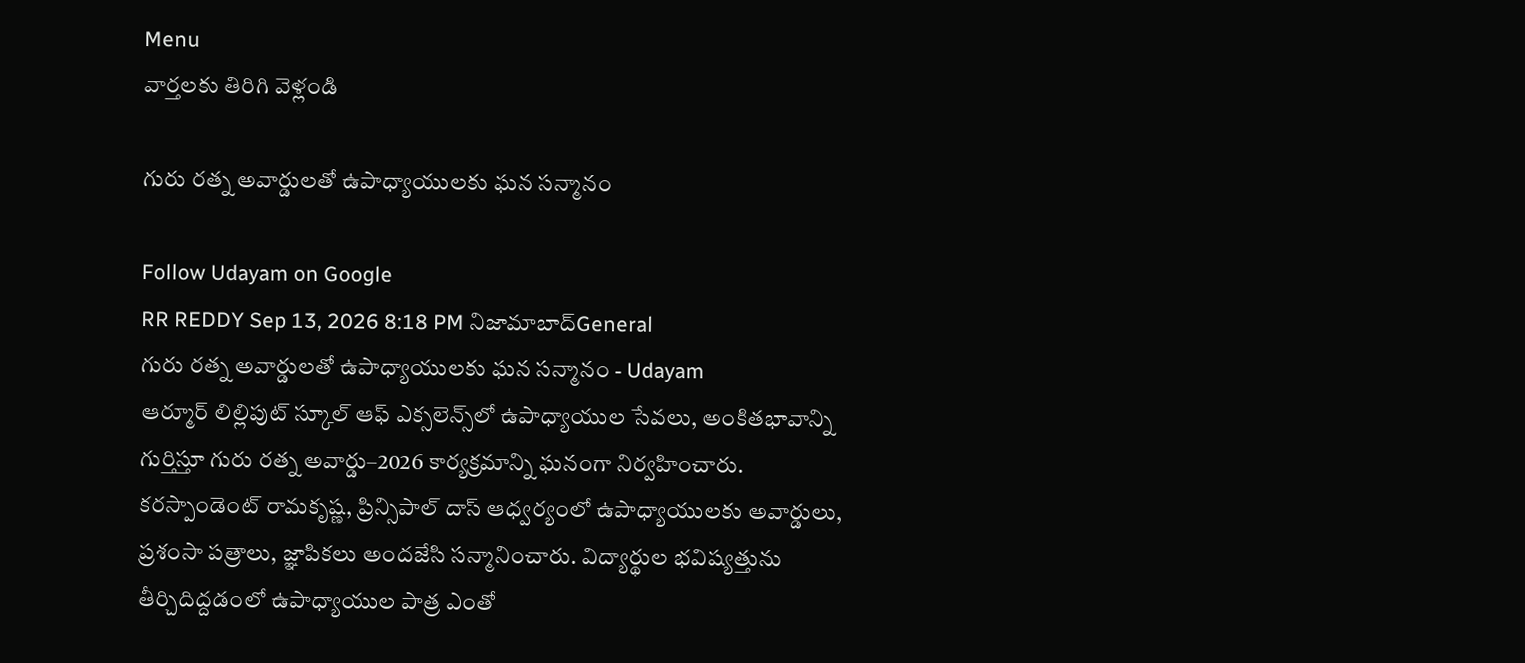Menu
వార్తలకు తిరిగి వెళ్లండి

గురు రత్న అవార్డులతో ఉపాధ్యాయులకు ఘన సన్మానం

Follow Udayam on Google
RR REDDY Sep 13, 2026 8:18 PM నిజామాబాద్General
గురు రత్న అవార్డులతో ఉపాధ్యాయులకు ఘన సన్మానం - Udayam
ఆర్మూర్ లిల్లిపుట్ స్కూల్ ఆఫ్ ఎక్సలెన్స్‌లో ఉపాధ్యాయుల సేవలు, అంకితభావాన్ని గుర్తిస్తూ గురు రత్న అవార్డు–2026 కార్యక్రమాన్ని ఘనంగా నిర్వహించారు. కరస్పాండెంట్ రామకృష్ణ, ప్రిన్సిపాల్ దాస్ ఆధ్వర్యంలో ఉపాధ్యాయులకు అవార్డులు, ప్రశంసా పత్రాలు, జ్ఞాపికలు అందజేసి సన్మానించారు. విద్యార్థుల భవిష్యత్తును తీర్చిదిద్దడంలో ఉపాధ్యాయుల పాత్ర ఎంతో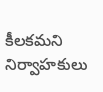కీలకమని నిర్వాహకులు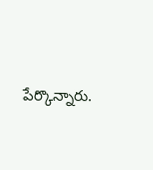పేర్కొన్నారు.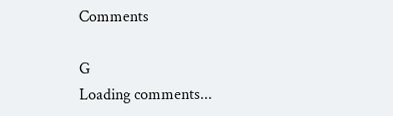Comments

G
Loading comments...